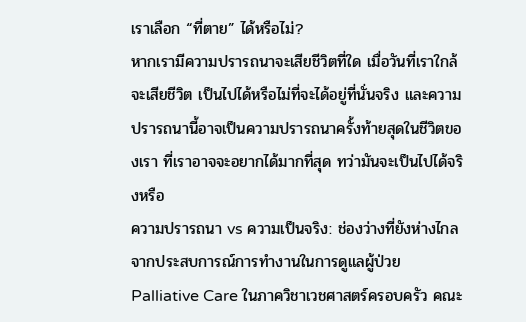เราเลือก “ที่ตาย” ได้หรือไม่?
หากเรามีความปรารถนาจะเสียชีวิตที่ใด เมื่อวันที่เราใกล้จะเสียชีวิต เป็นไปได้หรือไม่ที่จะได้อยู่ที่นั่นจริง และความปรารถนานี้อาจเป็นความปรารถนาครั้งท้ายสุดในชีวิตของเรา ที่เราอาจจะอยากได้มากที่สุด ทว่ามันจะเป็นไปได้จริงหรือ
ความปรารถนา vs ความเป็นจริง: ช่องว่างที่ยังห่างไกล
จากประสบการณ์การทำงานในการดูแลผู้ป่วย Palliative Care ในภาควิชาเวชศาสตร์ครอบครัว คณะ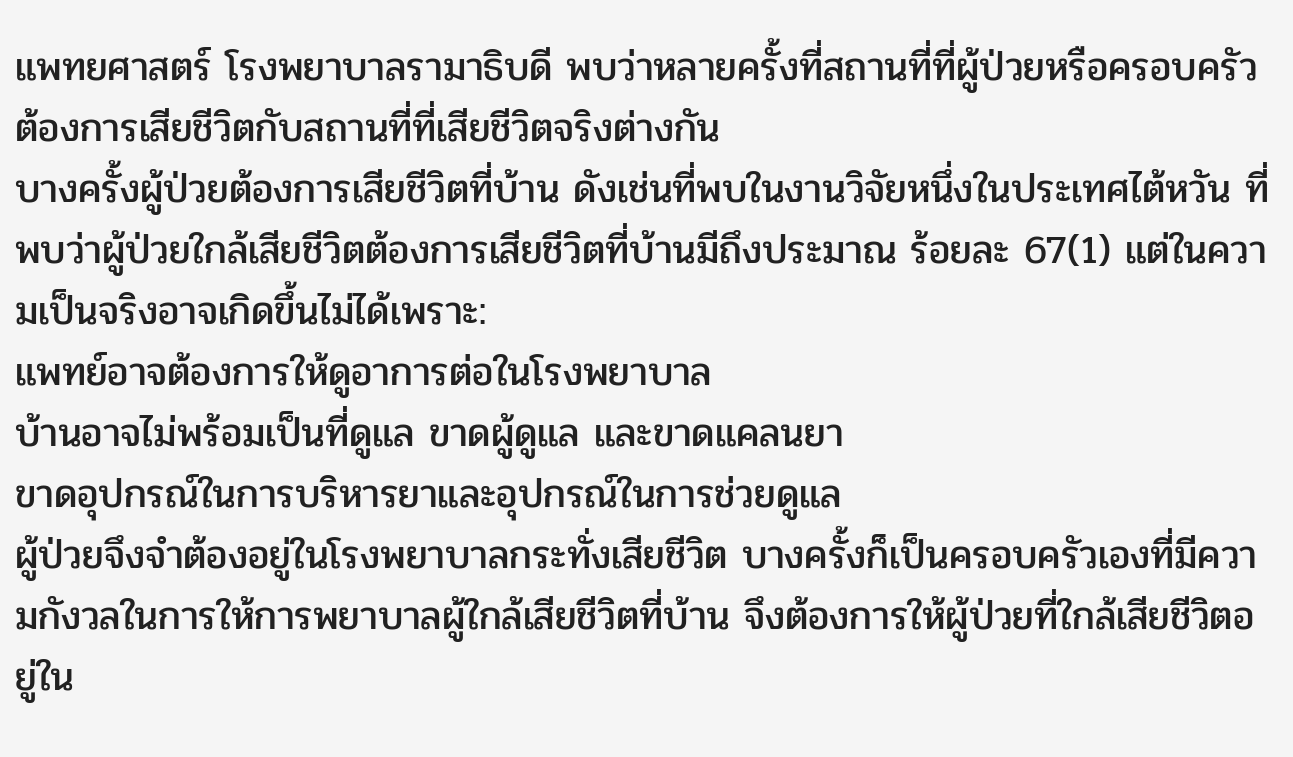แพทยศาสตร์ โรงพยาบาลรามาธิบดี พบว่าหลายครั้งที่สถานที่ที่ผู้ป่วยหรือครอบครัวต้องการเสียชีวิตกับสถานที่ที่เสียชีวิตจริงต่างกัน
บางครั้งผู้ป่วยต้องการเสียชีวิตที่บ้าน ดังเช่นที่พบในงานวิจัยหนึ่งในประเทศไต้หวัน ที่พบว่าผู้ป่วยใกล้เสียชีวิตต้องการเสียชีวิตที่บ้านมีถึงประมาณ ร้อยละ 67(1) แต่ในความเป็นจริงอาจเกิดขึ้นไม่ได้เพราะ:
แพทย์อาจต้องการให้ดูอาการต่อในโรงพยาบาล
บ้านอาจไม่พร้อมเป็นที่ดูแล ขาดผู้ดูแล และขาดแคลนยา
ขาดอุปกรณ์ในการบริหารยาและอุปกรณ์ในการช่วยดูแล
ผู้ป่วยจึงจำต้องอยู่ในโรงพยาบาลกระทั่งเสียชีวิต บางครั้งก็เป็นครอบครัวเองที่มีความกังวลในการให้การพยาบาลผู้ใกล้เสียชีวิตที่บ้าน จึงต้องการให้ผู้ป่วยที่ใกล้เสียชีวิตอยู่ใน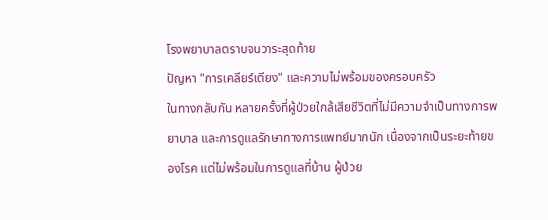โรงพยาบาลตราบจนวาระสุดท้าย
ปัญหา "การเคลียร์เตียง" และความไม่พร้อมของครอบครัว
ในทางกลับกัน หลายครั้งที่ผู้ป่วยใกล้เสียชีวิตที่ไม่มีความจำเป็นทางการพยาบาล และการดูแลรักษาทางการแพทย์มากนัก เนื่องจากเป็นระยะท้ายของโรค แต่ไม่พร้อมในการดูแลที่บ้าน ผู้ป่วย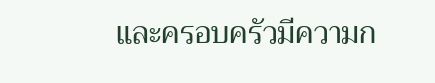และครอบครัวมีความก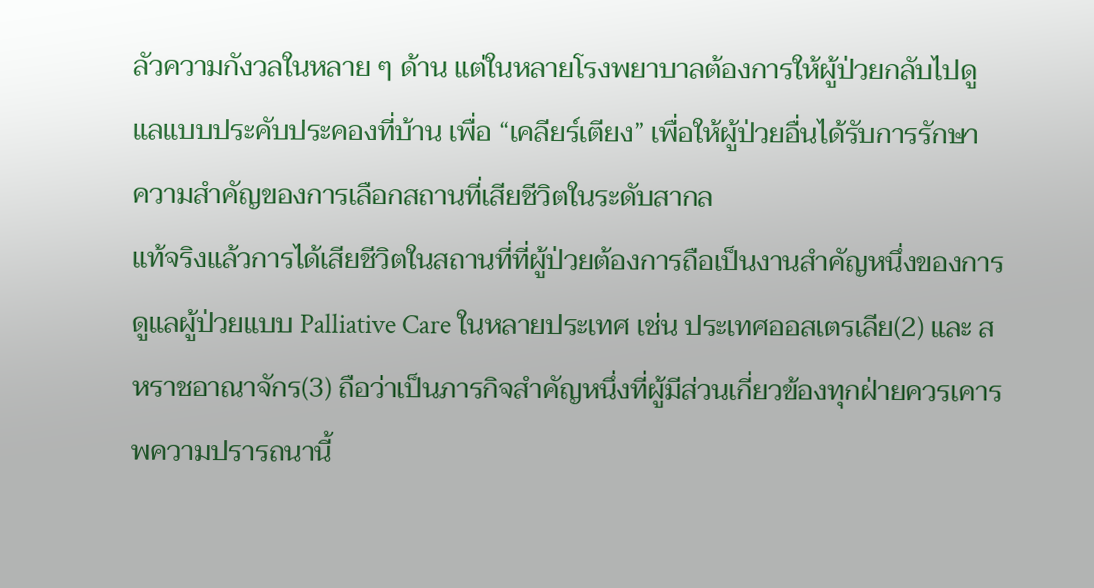ลัวความกังวลในหลาย ๆ ด้าน แต่ในหลายโรงพยาบาลต้องการให้ผู้ป่วยกลับไปดูแลแบบประคับประคองที่บ้าน เพื่อ “เคลียร์เตียง” เพื่อให้ผู้ป่วยอื่นได้รับการรักษา
ความสำคัญของการเลือกสถานที่เสียชีวิตในระดับสากล
แท้จริงแล้วการได้เสียชีวิตในสถานที่ที่ผู้ป่วยต้องการถือเป็นงานสำคัญหนึ่งของการดูแลผู้ป่วยแบบ Palliative Care ในหลายประเทศ เช่น ประเทศออสเตรเลีย(2) และ สหราชอาณาจักร(3) ถือว่าเป็นภารกิจสำคัญหนึ่งที่ผู้มีส่วนเกี่ยวข้องทุกฝ่ายควรเคารพความปรารถนานี้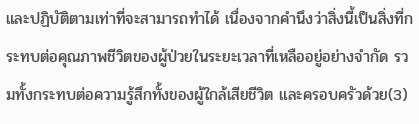และปฏิบัติตามเท่าที่จะสามารถทำได้ เนื่องจากคำนึงว่าสิ่งนี้เป็นสิ่งที่กระทบต่อคุณภาพชีวิตของผู้ป่วยในระยะเวลาที่เหลืออยู่อย่างจำกัด รวมทั้งกระทบต่อความรู้สึกทั้งของผู้ใกล้เสียชีวิต และครอบครัวด้วย(3)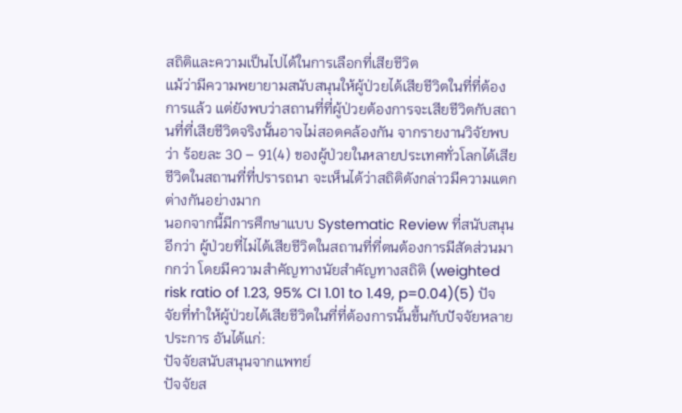สถิติและความเป็นไปได้ในการเลือกที่เสียชีวิต
แม้ว่ามีความพยายามสนับสนุนให้ผู้ป่วยได้เสียชีวิตในที่ที่ต้องการแล้ว แต่ยังพบว่าสถานที่ที่ผู้ป่วยต้องการจะเสียชีวิตกับสถานที่ที่เสียชีวิตจริงนั้นอาจไม่สอดคล้องกัน จากรายงานวิจัยพบว่า ร้อยละ 30 – 91(4) ของผู้ป่วยในหลายประเทศทั่วโลกได้เสียชีวิตในสถานที่ที่ปรารถนา จะเห็นได้ว่าสถิติดังกล่าวมีความแตกต่างกันอย่างมาก
นอกจากนี้มีการศึกษาแบบ Systematic Review ที่สนับสนุนอีกว่า ผู้ป่วยที่ไม่ได้เสียชีวิตในสถานที่ที่ตนต้องการมีสัดส่วนมากกว่า โดยมีความสำคัญทางนัยสำคัญทางสถิติ (weighted risk ratio of 1.23, 95% CI 1.01 to 1.49, p=0.04)(5) ปัจจัยที่ทำให้ผู้ป่วยได้เสียชีวิตในที่ที่ต้องการนั้นขึ้นกับปัจจัยหลายประการ อันได้แก่:
ปัจจัยสนับสนุนจากแพทย์
ปัจจัยส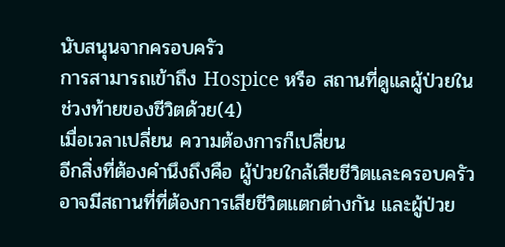นับสนุนจากครอบครัว
การสามารถเข้าถึง Hospice หรือ สถานที่ดูแลผู้ป่วยในช่วงท้ายของชีวิตด้วย(4)
เมื่อเวลาเปลี่ยน ความต้องการก็เปลี่ยน
อีกสิ่งที่ต้องคำนึงถึงคือ ผู้ป่วยใกล้เสียชีวิตและครอบครัวอาจมีสถานที่ที่ต้องการเสียชีวิตแตกต่างกัน และผู้ป่วย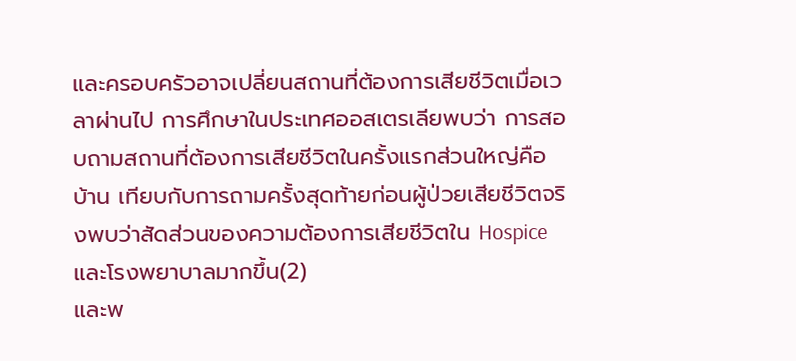และครอบครัวอาจเปลี่ยนสถานที่ต้องการเสียชีวิตเมื่อเวลาผ่านไป การศึกษาในประเทศออสเตรเลียพบว่า การสอบถามสถานที่ต้องการเสียชีวิตในครั้งแรกส่วนใหญ่คือ บ้าน เทียบกับการถามครั้งสุดท้ายก่อนผู้ป่วยเสียชีวิตจริงพบว่าสัดส่วนของความต้องการเสียชีวิตใน Hospice และโรงพยาบาลมากขึ้น(2)
และพ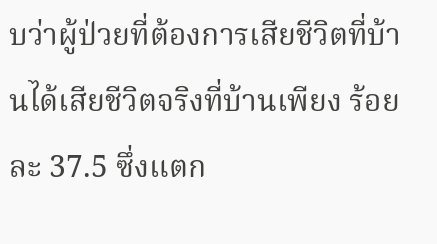บว่าผู้ป่วยที่ต้องการเสียชีวิตที่บ้านได้เสียชีวิตจริงที่บ้านเพียง ร้อยละ 37.5 ซึ่งแตก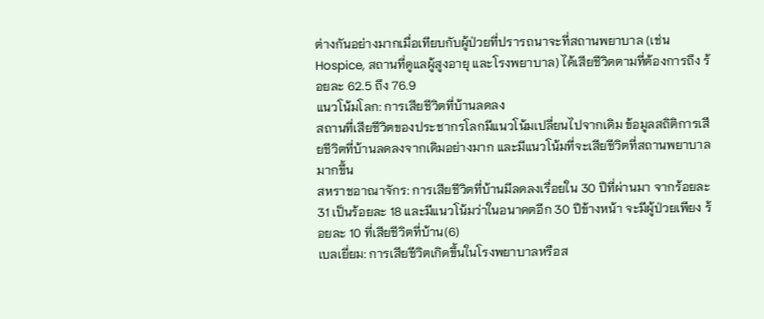ต่างกันอย่างมากเมื่อเทียบกับผู้ป่วยที่ปรารถนาจะที่สถานพยาบาล (เช่น Hospice, สถานที่ดูแลผู้สูงอายุ และโรงพยาบาล) ได้เสียชีวิตตามที่ต้องการถึง ร้อยละ 62.5 ถึง 76.9
แนวโน้มโลก: การเสียชีวิตที่บ้านลดลง
สถานที่เสียชีวิตของประชากรโลกมีแนวโน้มเปลี่ยนไปจากเดิม ข้อมูลสถิติการเสียชีวิตที่บ้านลดลงจากเดิมอย่างมาก และมีแนวโน้มที่จะเสียชีวิตที่สถานพยาบาลมากขึ้น
สหราชอาณาจักร: การเสียชีวิตที่บ้านมีลดลงเรื่อยใน 30 ปีที่ผ่านมา จากร้อยละ 31 เป็นร้อยละ 18 และมีแนวโน้มว่าในอนาคตอีก 30 ปีข้างหน้า จะมีผู้ป่วยเพียง ร้อยละ 10 ที่เสียชีวิตที่บ้าน(6)
เบลเยี่ยม: การเสียชีวิตเกิดขึ้นในโรงพยาบาลหรือส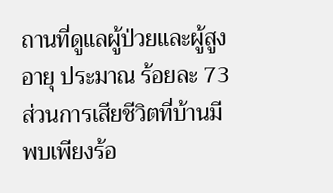ถานที่ดูแลผู้ป่วยและผู้สูงอายุ ประมาณ ร้อยละ 73 ส่วนการเสียชีวิตที่บ้านมีพบเพียงร้อ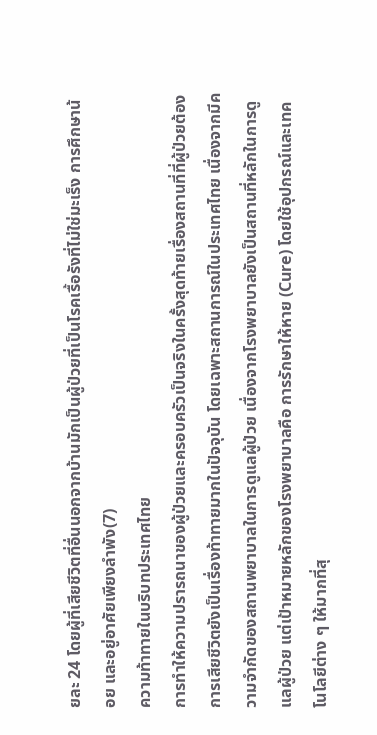ยละ 24 โดยผู้ที่เสียชีวิตที่อื่นนอกจากบ้านมักเป็นผู้ป่วยที่เป็นโรคเรื้อรังที่ไม่ใช่มะเร็ง การศึกษาน้อย และอยู่อาศัยเพียงลำพัง(7)
ความท้าทายในบริบทประเทศไทย
การทำให้ความปรารถนาของผู้ป่วยและครอบครัวเป็นจริงในครั้งสุดท้ายเรื่องสถานที่ที่ผู้ป่วยต้องการเสียชีวิตยังเป็นเรื่องท้าทายมากในปัจจุบัน โดยเฉพาะสถานการณ์ในประเทศไทย เนื่องจากมีความจำกัดของสถานพยาบาลในการดูแลผู้ป่วย เนื่องจากโรงพยาบาลยังเป็นสถานที่หลักในการดูแลผู้ป่วย แต่เป้าหมายหลักของโรงพยาบาลคือ การรักษาให้หาย (Cure) โดยใช้อุปกรณ์และเทคโนโลยีต่าง ๆ ให้มากที่สุ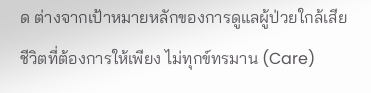ด ต่างจากเป้าหมายหลักของการดูแลผู้ป่วยใกล้เสียชีวิตที่ต้องการให้เพียง ไม่ทุกข์ทรมาน (Care)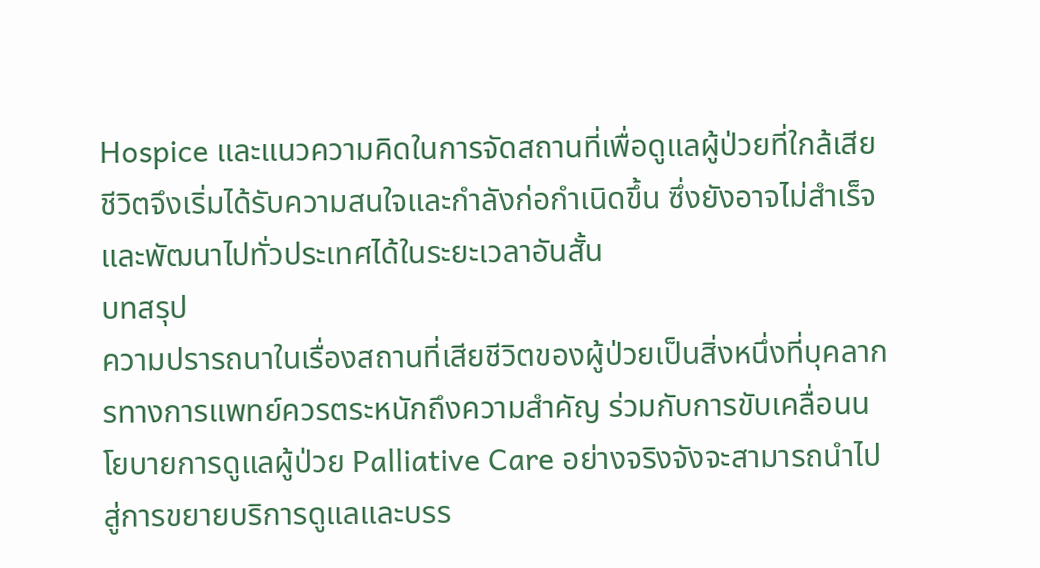Hospice และแนวความคิดในการจัดสถานที่เพื่อดูแลผู้ป่วยที่ใกล้เสียชีวิตจึงเริ่มได้รับความสนใจและกำลังก่อกำเนิดขึ้น ซึ่งยังอาจไม่สำเร็จและพัฒนาไปทั่วประเทศได้ในระยะเวลาอันสั้น
บทสรุป
ความปรารถนาในเรื่องสถานที่เสียชีวิตของผู้ป่วยเป็นสิ่งหนึ่งที่บุคลากรทางการแพทย์ควรตระหนักถึงความสำคัญ ร่วมกับการขับเคลื่อนนโยบายการดูแลผู้ป่วย Palliative Care อย่างจริงจังจะสามารถนำไปสู่การขยายบริการดูแลและบรร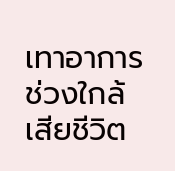เทาอาการช่วงใกล้เสียชีวิต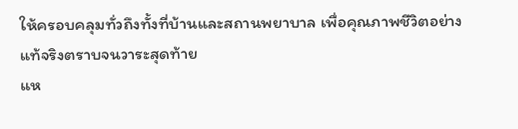ให้ครอบคลุมทั่วถึงทั้งที่บ้านและสถานพยาบาล เพื่อคุณภาพชีวิตอย่างแท้จริงตราบจนวาระสุดท้าย
แห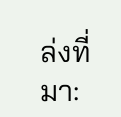ล่งที่มา: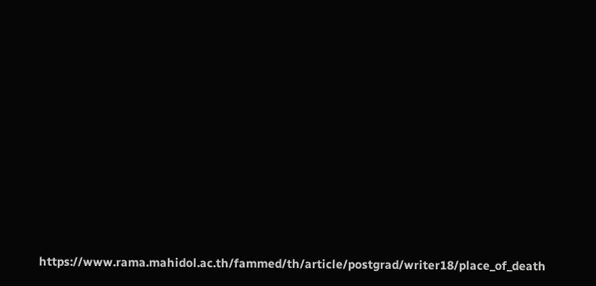https://www.rama.mahidol.ac.th/fammed/th/article/postgrad/writer18/place_of_death